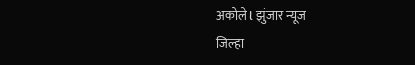अकोले l झुंजार न्यूज
जिल्हा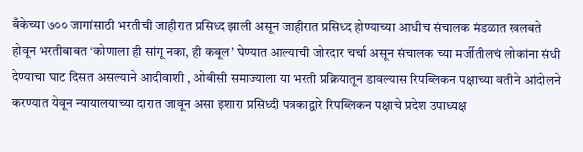बँकेच्या ७०० जागांसाठी भरतीची जाहीरात प्रसिध्द झाली असून जाहीरात प्रसिध्द होण्याच्या आधीच संचालक मंडळात खलबते होवून भरतीबाबत ‘कोणाला ही सांगू नका, ही कबूल’ घेण्यात आल्याची जोरदार चर्चा असून संचालक च्या मर्जीतीलचं लोकांना संधी देण्याचा घाट दिसत असल्याने आदीवाशी , ओबीसी समाज्याला या भरती प्रक्रियातून डावल्यास रिपब्लिकन पक्षाच्या वतीने आंदोलने करण्यात येवून न्यायालयाच्या दारात जावून असा इशारा प्रसिध्दी पत्रकाद्वारे रिपब्लिकन पक्षाचे प्रदेश उपाध्यक्ष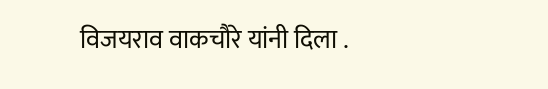विजयराव वाकचौरे यांनी दिला .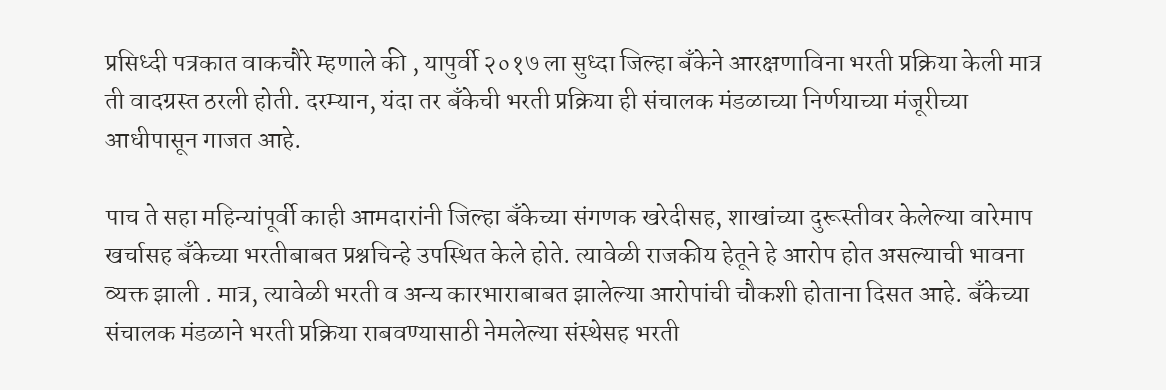प्रसिध्दी पत्रकात वाकचौरे म्हणाले की , यापुर्वी २०१७ ला सुध्दा जिल्हा बँकेने आरक्षणाविना भरती प्रक्रिया केली मात्र ती वादग्रस्त ठरली होती. दरम्यान, यंदा तर बँकेची भरती प्रक्रिया ही संचालक मंडळाच्या निर्णयाच्या मंजूरीच्या आधीपासून गाजत आहे.

पाच ते सहा महिन्यांपूर्वी काही आमदारांनी जिल्हा बँकेच्या संगणक खरेदीसह, शाखांच्या दुरूस्तीवर केलेल्या वारेमाप खर्चासह बँकेच्या भरतीबाबत प्रश्नचिन्हे उपस्थित केले होते. त्यावेळी राजकीय हेतूने हे आरोप होत असल्याची भावना व्यक्त झाली . मात्र, त्यावेळी भरती व अन्य कारभाराबाबत झालेल्या आरोपांची चौकशी होताना दिसत आहे. बँकेच्या संचालक मंडळाने भरती प्रक्रिया राबवण्यासाठी नेमलेल्या संस्थेसह भरती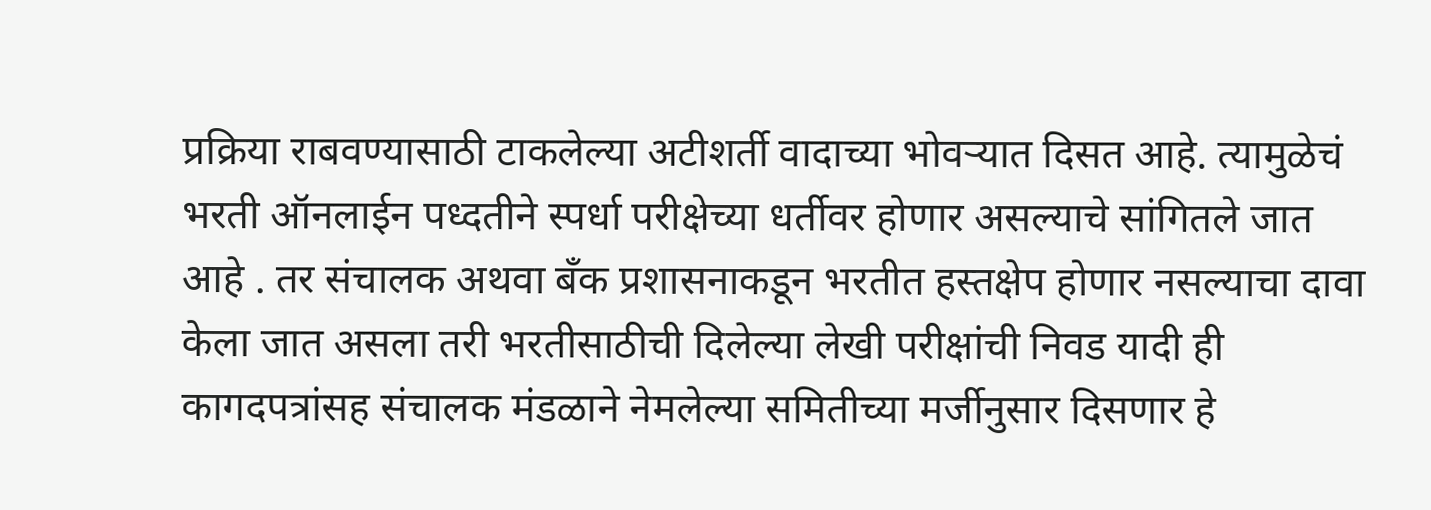प्रक्रिया राबवण्यासाठी टाकलेल्या अटीशर्ती वादाच्या भोवऱ्यात दिसत आहे. त्यामुळेचं भरती ऑनलाईन पध्दतीने स्पर्धा परीक्षेच्या धर्तीवर होणार असल्याचे सांगितले जात आहे . तर संचालक अथवा बँक प्रशासनाकडून भरतीत हस्तक्षेप होणार नसल्याचा दावा केला जात असला तरी भरतीसाठीची दिलेल्या लेखी परीक्षांची निवड यादी ही कागदपत्रांसह संचालक मंडळाने नेमलेल्या समितीच्या मर्जीनुसार दिसणार हे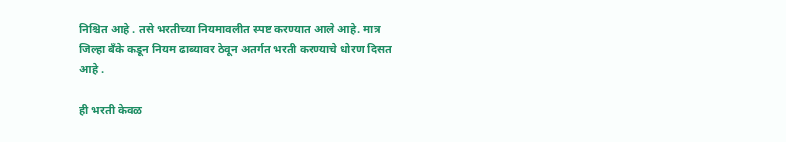निश्चित आहे . तसे भरतीच्या नियमावलीत स्पष्ट करण्यात आले आहे. मात्र जिल्हा बँके कडून नियम ढाब्यावर ठेवून अतर्गत भरती करण्याचे धोरण दिसत आहे .

ही भरती केवळ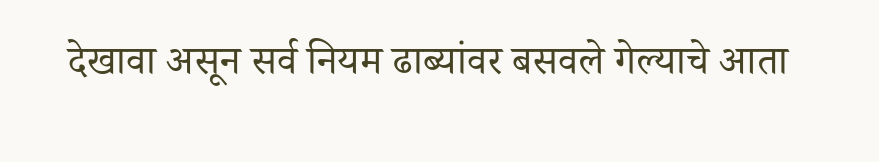देखावा असून सर्व नियम ढाब्यांवर बसवले गेल्याचे आता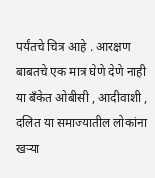पर्यंतचे चित्र आहे . आरक्षण बाबतचे एक मात्र घेणे देणे नाही या बँकेत ओबीसी , आदीवाशी , दलित या समाज्यातील लोकांना खऱ्या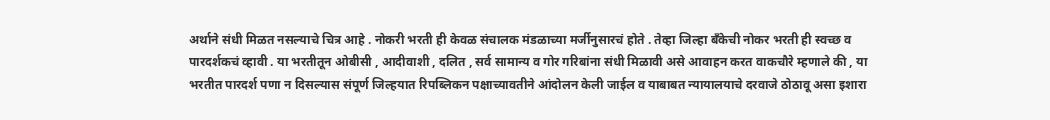अर्थाने संधी मिळत नसल्याचे चित्र आहे . नोकरी भरती ही केवळ संचालक मंडळाच्या मर्जीनुसारचं होते . तेव्हा जिल्हा बँकेची नोकर भरती ही स्वच्छ व पारदर्शकचं व्हावी . या भरतीतून ओबीसी , आदीवाशी , दलित , सर्व सामान्य व गोर गरिबांना संधी मिळावी असे आवाहन करत वाकचौरे म्हणाले की , या भरतीत पारदर्श पणा न दिसल्यास संपूर्ण जिल्हयात रिपब्लिकन पक्षाच्यावतीने आंदोलन केली जाईल व याबाबत न्यायालयाचे दरवाजे ठोठावू असा इशारा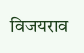विजयराव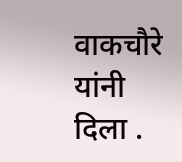वाकचौरे यांनी दिला .